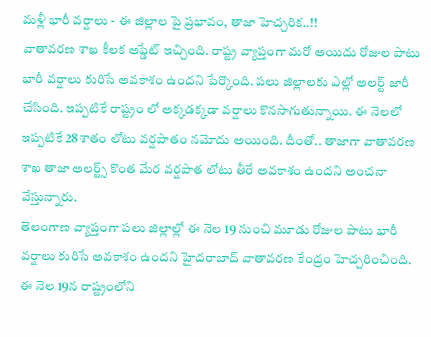మళ్లీ భారీ వర్షాలు - ఈ జిల్లాల పై ప్రభావం, తాజా హెచ్చరిక..!!
వాతావరణ శాఖ కీలక అప్డేట్ ఇచ్చింది. రాష్ట్ర వ్యాప్తంగా మరో అయిదు రోజుల పాటు భారీ వర్షాలు కురిసే అవకాశం ఉందని పేర్కొంది. పలు జిల్లాలకు ఎల్లో అలర్ట్ జారీ చేసింది. ఇప్పటికే రాష్ట్రం లో అక్కడక్కడా వర్షాలు కొనసాగుతున్నాయి. ఈ నెలలో ఇప్పటికే 28శాతం లోటు వర్షపాతం నమోదు అయింది. దీంతో.. తాజాగా వాతావరణ శాఖ తాజా అలర్ట్స్ కొంత మేర వర్షపాత లోటు తీరే అవకాశం ఉందని అంచనా వేస్తున్నారు.
తెలంగాణ వ్యాప్తంగా పలు జిల్లాల్లో ఈ నెల 19 నుంచి మూడు రోజుల పాటు భారీ వర్షాలు కురిసే అవకాశం ఉందని హైదరాబాద్ వాతావరణ కేంద్రం హెచ్చరించింది. ఈ నెల 19న రాష్ట్రంలోని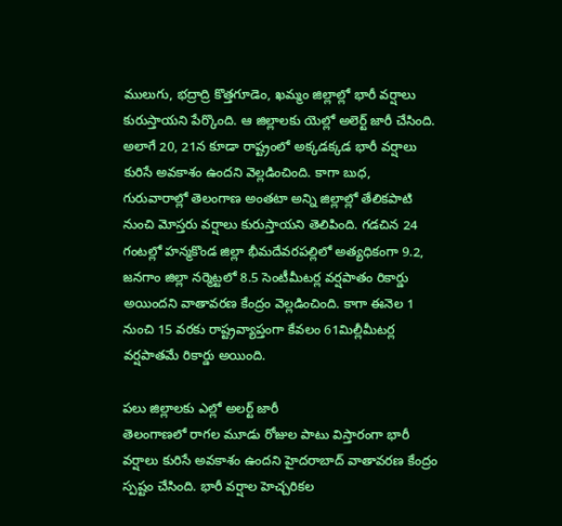ములుగు, భద్రాద్రి కొత్తగూడెం, ఖమ్మం జిల్లాల్లో భారీ వర్షాలు కురుస్తాయని పేర్కొంది. ఆ జిల్లాలకు యెల్లో అలెర్ట్ జారీ చేసింది. అలాగే 20, 21న కూడా రాష్ట్రంలో అక్కడక్కడ భారీ వర్షాలు కురిసే అవకాశం ఉందని వెల్లడించింది. కాగా బుధ, గురువారాల్లో తెలంగాణ అంతటా అన్ని జిల్లాల్లో తేలికపాటి నుంచి మోస్తరు వర్షాలు కురుస్తాయని తెలిపింది. గడచిన 24 గంటల్లో హన్మకొండ జిల్లా భీమదేవరపల్లిలో అత్యధికంగా 9.2, జనగాం జిల్లా నర్మెట్టలో 8.5 సెంటీమీటర్ల వర్షపాతం రికార్డు అయిందని వాతావరణ కేంద్రం వెల్లడించింది. కాగా ఈనెల 1 నుంచి 15 వరకు రాష్ట్రవ్యాప్తంగా కేవలం 61మిల్లీమీటర్ల వర్షపాతమే రికార్డు అయింది.

పలు జిల్లాలకు ఎల్లో అలర్ట్ జారీ
తెలంగాణలో రాగల మూడు రోజుల పాటు విస్తారంగా భారీ వర్షాలు కురిసే అవకాశం ఉందని హైదరాబాద్ వాతావరణ కేంద్రం స్పష్టం చేసింది. భారీ వర్షాల హెచ్చరికల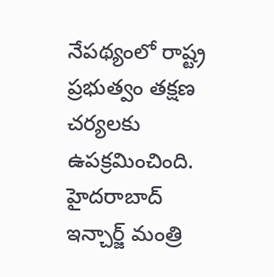నేపథ్యంలో రాష్ట్ర ప్రభుత్వం తక్షణ చర్యలకు ఉపక్రమించింది. హైదరాబాద్ ఇన్చార్జ్ మంత్రి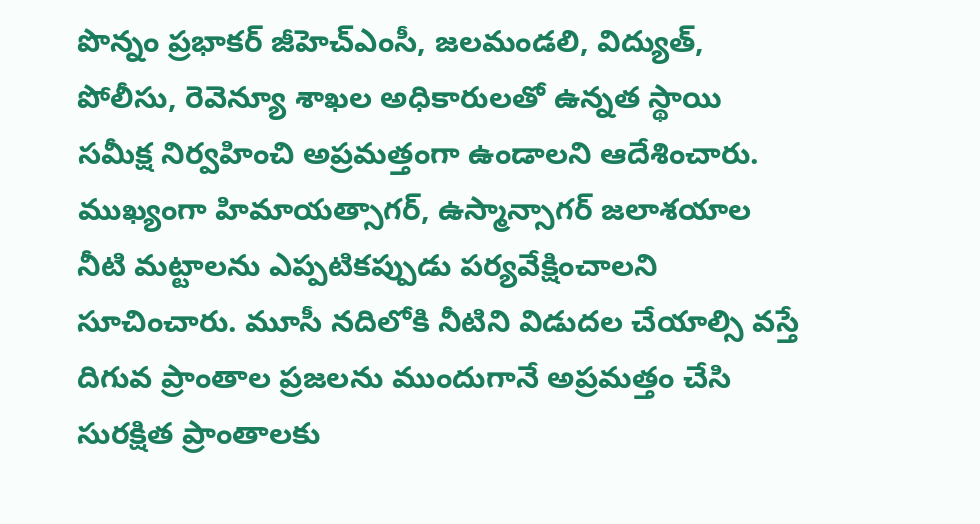పొన్నం ప్రభాకర్ జీహెచ్ఎంసీ, జలమండలి, విద్యుత్, పోలీసు, రెవెన్యూ శాఖల అధికారులతో ఉన్నత స్థాయి సమీక్ష నిర్వహించి అప్రమత్తంగా ఉండాలని ఆదేశించారు. ముఖ్యంగా హిమాయత్సాగర్, ఉస్మాన్సాగర్ జలాశయాల నీటి మట్టాలను ఎప్పటికప్పుడు పర్యవేక్షించాలని సూచించారు. మూసీ నదిలోకి నీటిని విడుదల చేయాల్సి వస్తే దిగువ ప్రాంతాల ప్రజలను ముందుగానే అప్రమత్తం చేసి సురక్షిత ప్రాంతాలకు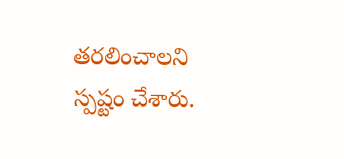తరలించాలని స్పష్టం చేశారు.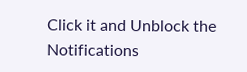Click it and Unblock the Notifications